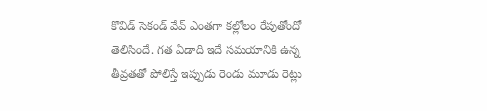కొవిడ్ సెకండ్ వేవ్ ఎంతగా కల్లోలం రేపుతోందో తెలిసిందే. గత ఏడాది ఇదే సమయానికి ఉన్న తీవ్రతతో పోలిస్తే ఇప్పుడు రెండు మూడు రెట్లు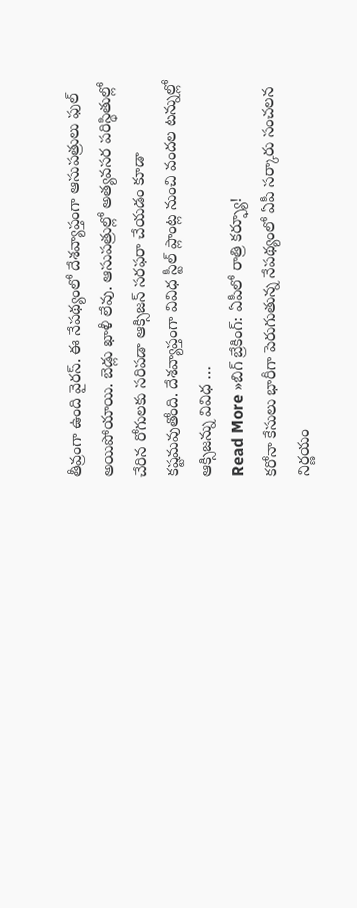తీవ్రంగా ఉంది వైరస్. ఈ నేపథ్యంలో దేశవ్యాప్తంగా ఆసుపత్రులు ఫుల్ అయిపోయాయి. బెడ్లు ఖాళీ లేవు. ఆసుపత్రుల్లో అత్యవసర పరిస్థితుల్లో చేరిన రోగులకు సరిపడా ఆక్సిజన్ సరఫరా చేయడం కూడా కష్టమవుతోంది. దేశవ్యాప్తంగా వివిధ స్టీల్ ప్లాంట్ల నుంచి వందల టన్నుల్లో ఆక్సిజన్ను వివిధ …
Read More »బిగ్ బ్రేకింగ్: ఏపీలో రాత్రి కర్ఫ్యూ!
కరోనా కేసులు భారీగా పెరుగుతున్న నేపథ్యంలో ఏపీ సర్కారు సంచలన నిర్ణయం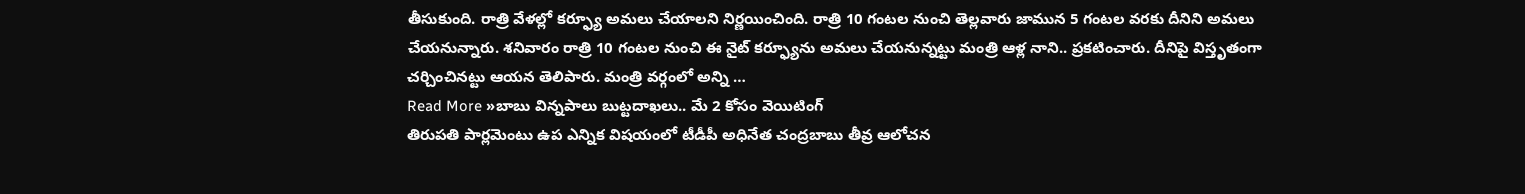తీసుకుంది. రాత్రి వేళల్లో కర్ఫ్యూ అమలు చేయాలని నిర్ణయించింది. రాత్రి 10 గంటల నుంచి తెల్లవారు జామున 5 గంటల వరకు దీనిని అమలు చేయనున్నారు. శనివారం రాత్రి 10 గంటల నుంచి ఈ నైట్ కర్ఫ్యూను అమలు చేయనున్నట్టు మంత్రి ఆళ్ల నాని.. ప్రకటించారు. దీనిపై విస్తృతంగా చర్చించినట్టు ఆయన తెలిపారు. మంత్రి వర్గంలో అన్ని …
Read More »బాబు విన్నపాలు బుట్టదాఖలు.. మే 2 కోసం వెయిటింగ్
తిరుపతి పార్లమెంటు ఉప ఎన్నిక విషయంలో టీడీపీ అధినేత చంద్రబాబు తీవ్ర ఆలోచన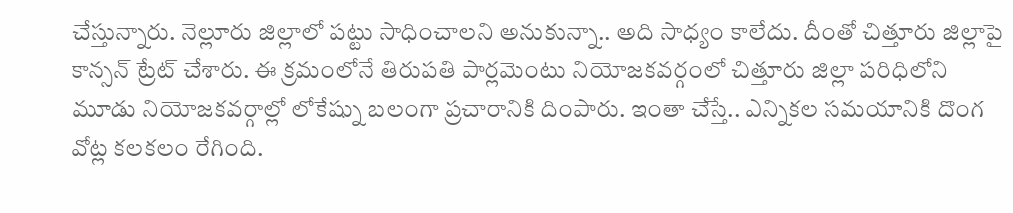చేస్తున్నారు. నెల్లూరు జిల్లాలో పట్టు సాధించాలని అనుకున్నా.. అది సాధ్యం కాలేదు. దీంతో చిత్తూరు జిల్లాపై కాన్సన్ ట్రేట్ చేశారు. ఈ క్రమంలోనే తిరుపతి పార్లమెంటు నియోజకవర్గంలో చిత్తూరు జిల్లా పరిధిలోని మూడు నియోజకవర్గాల్లో లోకేష్ను బలంగా ప్రచారానికి దింపారు. ఇంతా చేస్తే.. ఎన్నికల సమయానికి దొంగ వోట్ల కలకలం రేగింది.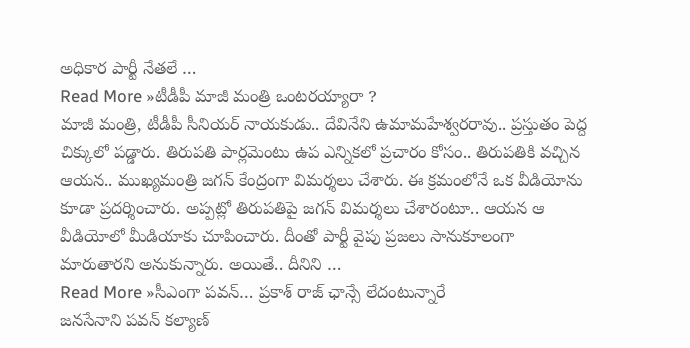అధికార పార్టీ నేతలే …
Read More »టీడీపీ మాజీ మంత్రి ఒంటరయ్యారా ?
మాజీ మంత్రి, టీడీపీ సీనియర్ నాయకుడు.. దేవినేని ఉమామహేశ్వరరావు.. ప్రస్తుతం పెద్ద చిక్కులో పడ్డారు. తిరుపతి పార్లమెంటు ఉప ఎన్నికలో ప్రచారం కోసం.. తిరుపతికి వచ్చిన ఆయన.. ముఖ్యమంత్రి జగన్ కేంద్రంగా విమర్శలు చేశారు. ఈ క్రమంలోనే ఒక వీడియోను కూడా ప్రదర్శించారు. అప్పట్లో తిరుపతిపై జగన్ విమర్శలు చేశారంటూ.. ఆయన ఆ వీడియోలో మీడియాకు చూపించారు. దీంతో పార్టీ వైపు ప్రజలు సానుకూలంగా మారుతారని అనుకున్నారు. అయితే.. దీనిని …
Read More »సీఎంగా పవన్… ప్రకాశ్ రాజ్ ఛాన్సే లేదంటున్నారే
జనసేనాని పవన్ కల్యాణ్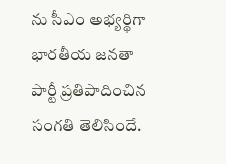ను సీఎం అభ్యర్థిగా భారతీయ జనతా పార్టీ ప్రతిపాదించిన సంగతి తెలిసిందే.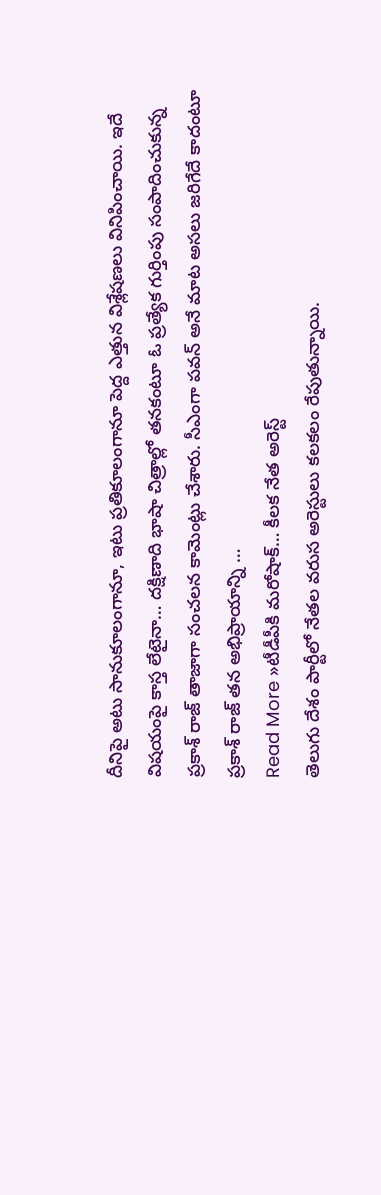దీనిపై అటు సానుకూలంగానూ, ఇటు ప్రతికూలంగానూ పెద్ద ఎత్తున విశ్లేషణలు వినిపించాయి. ఇదే విషయంపై కాస్త లేటైనా… దక్షిణాది భాషా చిత్రాల్లో తనకంటూ ఓ ప్రత్యేక గుర్తింపు సంపాదించుకున్న ప్రకాశ్ రాజ్ తాజాగా సంచలన కామెంట్లు చేశారు. సీఎంగా పవన్ అనే మాట అసలు జరిగేదే కాదంటూ ప్రకాశ్ రాజ్ తన అభిప్రాయాన్ని …
Read More »టీడీపీకి మరోషాక్… కీలక నేత అరెస్ట్
తెలుగు దేశం పార్టీలో నేతల వరుస అరెస్టులు కలకలం రేపుతున్నాయి.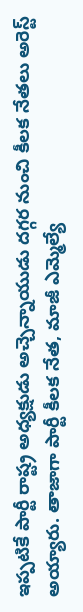ఇప్పటికే పార్టీ రాష్ట్ర అధ్యక్షుడు అచ్చెన్నాయుడు దగ్గర నుంచి కీలక నేతలు అరెస్ట్ అయ్యారు. తాజాగా పార్టీ కీలక నేత, మాజీ ఎమ్మెల్యే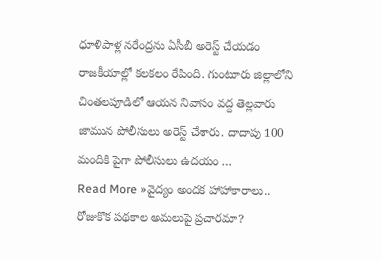ధూళిపాళ్ల నరేంద్రను ఏసీబీ అరెస్ట్ చేయడం రాజకీయాల్లో కలకలం రేపింది. గుంటూరు జిల్లాలోని చింతలపూడిలో ఆయన నివాసం వద్ద తెల్లవారు జామున పోలీసులు అరెస్ట్ చేశారు. దాదాపు 100 మందికి పైగా పోలీసులు ఉదయం …
Read More »వైద్యం అందక హాహాకారాలు.. రోజుకొక పథకాల అమలుపై ప్రచారమా?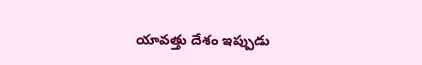యావత్తు దేశం ఇప్పుడు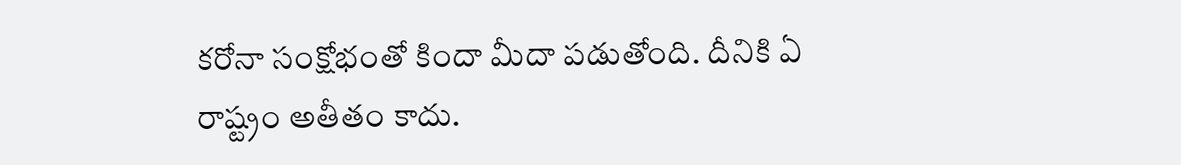కరోనా సంక్షోభంతో కిందా మీదా పడుతోంది. దీనికి ఏ రాష్ట్రం అతీతం కాదు.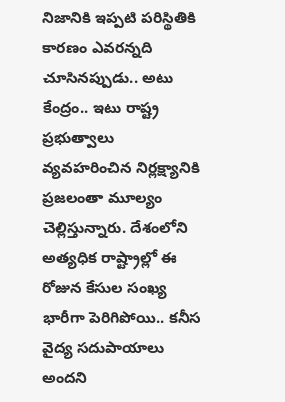నిజానికి ఇప్పటి పరిస్థితికి కారణం ఎవరన్నది చూసినప్పుడు.. అటు కేంద్రం.. ఇటు రాష్ట్ర ప్రభుత్వాలు వ్యవహరించిన నిర్లక్ష్యానికి ప్రజలంతా మూల్యం చెల్లిస్తున్నారు. దేశంలోని అత్యధిక రాష్ట్రాల్లో ఈ రోజున కేసుల సంఖ్య భారీగా పెరిగిపోయి.. కనీస వైద్య సదుపాయాలు అందని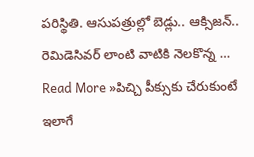పరిస్థితి. ఆసుపత్రుల్లో బెడ్లు.. ఆక్సిజన్.. రెమిడెసివర్ లాంటి వాటికి నెలకొన్న …
Read More »పిచ్చి పీక్సుకు చేరుకుంటే ఇలాగే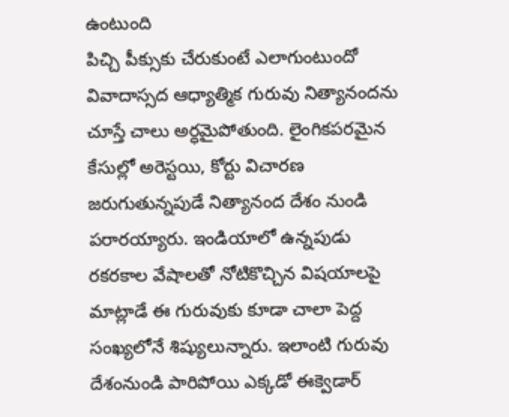ఉంటుంది
పిచ్చి పీక్సుకు చేరుకుంటే ఎలాగుంటుందో వివాదాస్సద ఆధ్యాత్మిక గురువు నిత్యానందను చూస్తే చాలు అర్ధమైపోతుంది. లైంగికపరమైన కేసుల్లో అరెస్టయి, కోర్టు విచారణ జరుగుతున్నపుడే నిత్యానంద దేశం నుండి పరారయ్యారు. ఇండియాలో ఉన్నపుడు రకరకాల వేషాలతో నోటికొచ్చిన విషయాలపై మాట్లాడే ఈ గురువుకు కూడా చాలా పెద్ద సంఖ్యలోనే శిష్యులున్నారు. ఇలాంటి గురువు దేశంనుండి పారిపోయి ఎక్కడో ఈక్వెడార్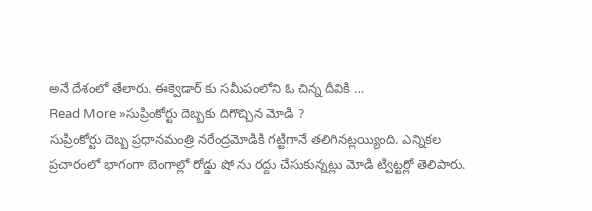అనే దేశంలో తేలారు. ఈక్వెడార్ కు సమీపంలోని ఓ చిన్న దీవికి …
Read More »సుప్రింకోర్టు దెబ్బకు దిగొచ్చిన మోడి ?
సుప్రింకోర్టు దెబ్బ ప్రధానమంత్రి నరేంద్రమోడికి గట్టిగానే తలిగినట్లయ్యింది. ఎన్నికల ప్రచారంలో భాగంగా బెంగాల్లో రోడ్డు షో ను రద్దు చేసుకున్నట్లు మోడి ట్విట్టర్లో తెలిపారు.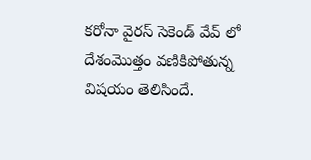కరోనా వైరస్ సెకెండ్ వేవ్ లో దేశంమొత్తం వణికిపోతున్న విషయం తెలిసిందే.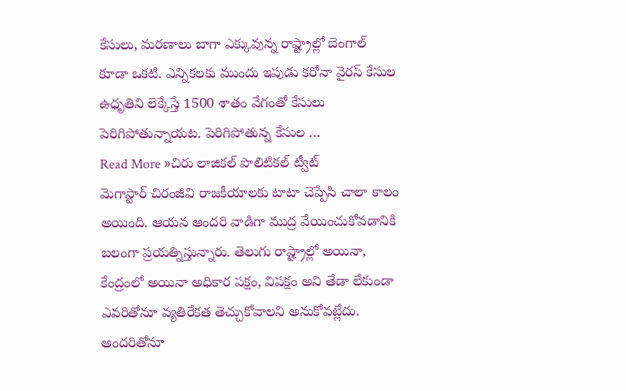కేసులు, మరణాలు బాగా ఎక్కువున్న రాష్ట్రాల్లో బెంగాల్ కూడా ఒకటి. ఎన్నికలకు ముందు ఇపుడు కరోనా వైరస్ కేసుల ఉధృతిని లెక్కేస్తే 1500 శాతం వేగంతో కేసులు పెరిగిపోతున్నాయట. పెరిగిపోతున్న కేసుల …
Read More »చిరు లాజికల్ పొలిటికల్ ట్వీట్
మెగాస్టార్ చిరంజీవి రాజకీయాలకు టాటా చెప్పేసి చాలా కాలం అయింది. ఆయన అందరి వాడిగా ముద్ర వేయించుకోవడానికి బలంగా ప్రయత్నిస్తున్నారు. తెలుగు రాష్ట్రాల్లో అయినా, కేంద్రంలో అయినా అధికార పక్షం, విపక్షం అని తేడా లేకుండా ఎవరితోనూ వ్యతిరేకత తెచ్చుకోవాలని అనుకోవట్లేదు. అందరితోనూ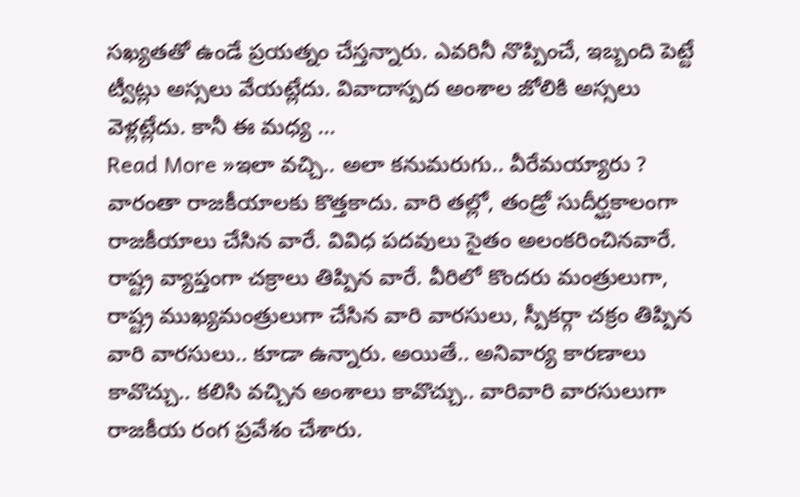సఖ్యతతో ఉండే ప్రయత్నం చేస్తన్నారు. ఎవరినీ నొప్పించే, ఇబ్బంది పెట్టే ట్వీట్లు అస్సలు వేయట్లేదు. వివాదాస్పద అంశాల జోలికి అస్సలు వెళ్లట్లేదు. కానీ ఈ మధ్య …
Read More »ఇలా వచ్చి.. అలా కనుమరుగు.. వీరేమయ్యారు ?
వారంతా రాజకీయాలకు కొత్తకాదు. వారి తల్లో, తండ్రో సుదీర్ఘకాలంగా రాజకీయాలు చేసిన వారే. వివిధ పదవులు సైతం అలంకరించినవారే. రాష్ట్ర వ్యాప్తంగా చక్రాలు తిప్పిన వారే. వీరిలో కొందరు మంత్రులుగా, రాష్ట్ర ముఖ్యమంత్రులుగా చేసిన వారి వారసులు, స్పీకర్గా చక్రం తిప్పిన వారి వారసులు.. కూడా ఉన్నారు. అయితే.. అనివార్య కారణాలు కావొచ్చు.. కలిసి వచ్చిన అంశాలు కావొచ్చు.. వారివారి వారసులుగా రాజకీయ రంగ ప్రవేశం చేశారు.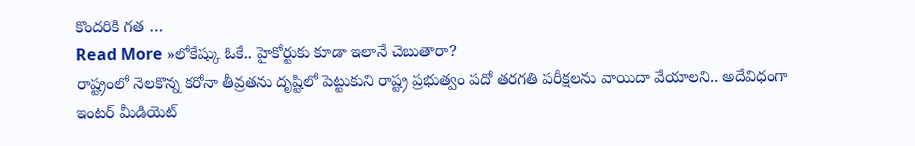కొందరికి గత …
Read More »లోకేష్కు ఓకే.. హైకోర్టుకు కూడా ఇలానే చెబుతారా?
రాష్ట్రంలో నెలకొన్న కరోనా తీవ్రతను దృష్టిలో పెట్టుకుని రాష్ట్ర ప్రభుత్వం పదో తరగతి పరీక్షలను వాయిదా వేయాలని.. అదేవిధంగా ఇంటర్ మీడియెట్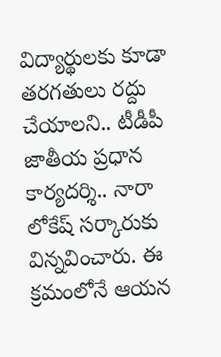విద్యార్థులకు కూడా తరగతులు రద్దు చేయాలని.. టీడీపీ జాతీయ ప్రధాన కార్యదర్శి.. నారా లోకేష్ సర్కారుకు విన్నవించారు. ఈ క్రమంలోనే ఆయన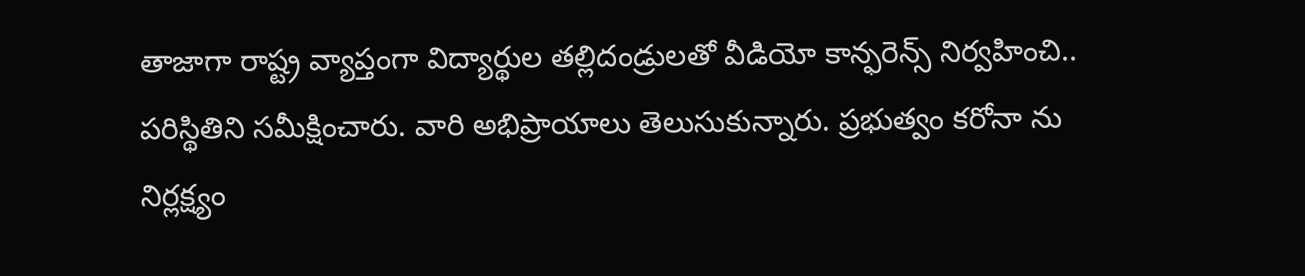తాజాగా రాష్ట్ర వ్యాప్తంగా విద్యార్థుల తల్లిదండ్రులతో వీడియో కాన్ఫరెన్స్ నిర్వహించి.. పరిస్థితిని సమీక్షించారు. వారి అభిప్రాయాలు తెలుసుకున్నారు. ప్రభుత్వం కరోనా ను నిర్లక్ష్యం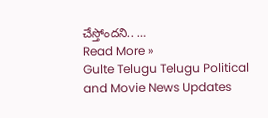చేస్తోందని.. …
Read More »
Gulte Telugu Telugu Political and Movie News Updates